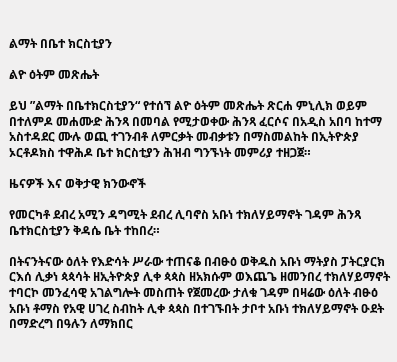ልማት በቤተ ክርስቲያን

ልዮ ዕትም መጽሔት

ይህ ”ልማት በቤተክርስቲያን“ የተሰኘ ልዮ ዕትም መጽሔት ጽርሐ ምኒሊክ ወይም በተለምዶ መሐሙድ ሕንጻ በመባል የሚታወቀው ሕንጻ ፈርሶና በአዲስ አበባ ከተማ አስተዳደር ሙሉ ወጪ ተገንብቶ ለምርቃት መብቃቱን በማስመልከት በኢትዮጵያ ኦርቶዶክስ ተዋሕዶ ቤተ ክርስቲያን ሕዝብ ግንኙነት መምሪያ ተዘጋጀ።

ዜናዎች እና ወቅታዊ ክንውኖች

የመርካቶ ደብረ አሚን ዳግሚት ደብረ ሊባኖስ አቡነ ተክለሃይማኖት ገዳም ሕንጻ ቤተክርስቲያን ቅዳሴ ቤት ተከበረ።

በትናንትናው ዕለት የእድሳት ሥራው ተጠናቆ በብፁዕ ወቅዱስ አቡነ ማትያስ ፓትርያርክ ርእሰ ሊቃነ ጳጳሳት ዘኢትዮጵያ ሊቀ ጳጳስ ዘአክሱም ወእጨጌ ዘመንበረ ተክለሃይማኖት ተባርኮ መንፈሳዊ አገልግሎት መስጠት የጀመረው ታለቁ ገዳም በዛሬው ዕለት ብፁዕ አቡነ ቶማስ የአዊ ሀገረ ስብከት ሊቀ ጳጳስ በተገኙበት ታቦተ አቡነ ተክለሃይማኖት ዑደት በማድረግ በዓሉን ለማክበር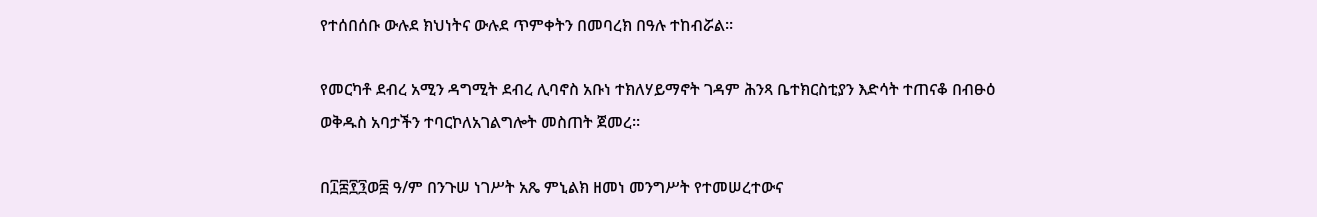የተሰበሰቡ ውሉደ ክህነትና ውሉደ ጥምቀትን በመባረክ በዓሉ ተከብሯል።

የመርካቶ ደብረ አሚን ዳግሚት ደብረ ሊባኖስ አቡነ ተክለሃይማኖት ገዳም ሕንጻ ቤተክርስቲያን እድሳት ተጠናቆ በብፁዕ ወቅዱስ አባታችን ተባርኮለአገልግሎት መስጠት ጀመረ።

በ፲፰፻፺ወ፰ ዓ/ም በንጉሠ ነገሥት አጼ ምኒልክ ዘመነ መንግሥት የተመሠረተውና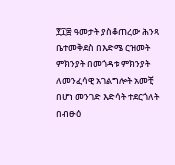፻፲፰ ዓመታት ያስቆጠረው ሕንጻ ቤተመቅደስ በእድሜ ርዝመት ምክንያት በመጎዳቱ ምክንያት ለመንፈሳዊ አገልግሎት አመቺ በሆነ መንገድ እድሳት ተደርጎለት በብፁዕ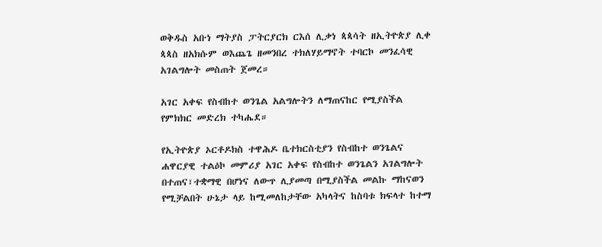ወቅዱስ አቡነ ማትያስ ፓትርያርክ ርእሰ ሊቃነ ጳጳሳት ዘኢትዮጵያ ሊቀ ጳጳስ ዘአክሱም ወእጨጌ ዘመንበረ ተክለሃይማኖት ተባርኮ መንፈሳዊ አገልግሎት መስጠት ጀመረ።

አገር አቀፍ የስብከተ ወንጌል አልግሎትን ለማጠናከር የሚያስችል የምክክር መድረክ ተካሔደ።

የኢትዮጵያ ኦርቶዶክስ ተዋሕዶ ቤተክርስቲያን የስብከተ ወንጌልና ሐዋርያዊ ተልዕኮ መምሪያ አገር አቀፍ የስብከተ ወንጌልን አገልግሎት በተጠና፣ተቋማዊ በሆነና ለውጥ ሊያመጣ በሚያስችል መልኩ ማከናወን የሚቻልበት ሁኔታ ላይ ከሚመለከታቸው አካላትና ከስባቱ ክፍላተ ከተማ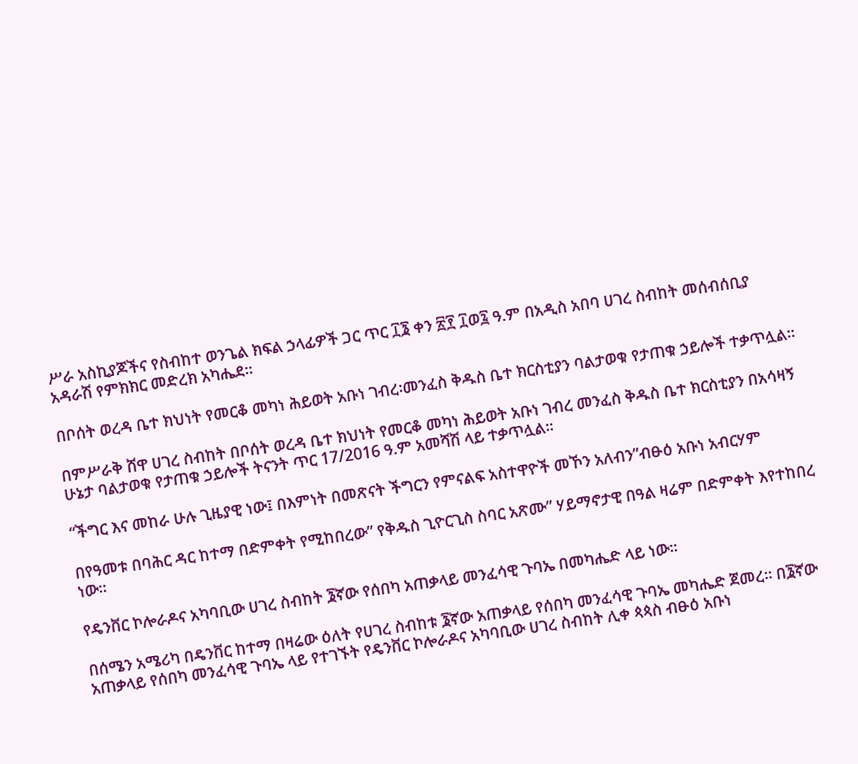ሥራ አስኪያጆችና የስብከተ ወንጌል ክፍል ኃላፊዎች ጋር ጥር ፲፮ ቀን ፳፻ ፲ወ፯ ዓ.ም በአዲስ አበባ ሀገረ ስብከት መሰብሰቢያ አዳራሽ የምክክር መድረክ አካሔደ።

በቦሰት ወረዳ ቤተ ክህነት የመርቆ መካነ ሕይወት አቡነ ገብረ፡መንፈስ ቅዱስ ቤተ ክርስቲያን ባልታወቁ የታጠቁ ኃይሎች ተቃጥሏል፡፡

በምሥራቅ ሸዋ ሀገረ ስብከት በቦሰት ወረዳ ቤተ ክህነት የመርቆ መካነ ሕይወት አቡነ ገብረ መንፈስ ቅዱስ ቤተ ክርስቲያን በአሳዛኝ ሁኔታ ባልታወቁ የታጠቁ ኃይሎች ትናንት ጥር 17/2016 ዓ.ም አመሻሽ ላይ ተቃጥሏል፡፡

“ችግር እና መከራ ሁሉ ጊዜያዊ ነው፤ በእምነት በመጽናት ችግርን የምናልፍ አስተዋዮች መኾን አለብን”ብፁዕ አቡነ አብርሃም

በየዓመቱ በባሕር ዳር ከተማ በድምቀት የሚከበረው” የቅዱስ ጊዮርጊስ ስባር አጽሙ” ሃይማኖታዊ በዓል ዛሬም በድምቀት እየተከበረ ነው።

የዴንቨር ኮሎራዶና አካባቢው ሀገረ ስብከት ፮ኛው የሰበካ አጠቃላይ መንፈሳዊ ጉባኤ በመካሔድ ላይ ነው።

በሰሜን አሜሪካ በዴንቨር ከተማ በዛሬው ዕለት የሀገረ ስብከቱ ፮ኛው አጠቃላይ የሰበካ መንፈሳዊ ጉባኤ መካሔድ ጀመረ። በ፮ኛው አጠቃላይ የሰበካ መንፈሳዊ ጉባኤ ላይ የተገኙት የዴንቨር ኮሎራዶና አካባቢው ሀገረ ስብከት ሊቀ ጳጳስ ብፁዕ አቡነ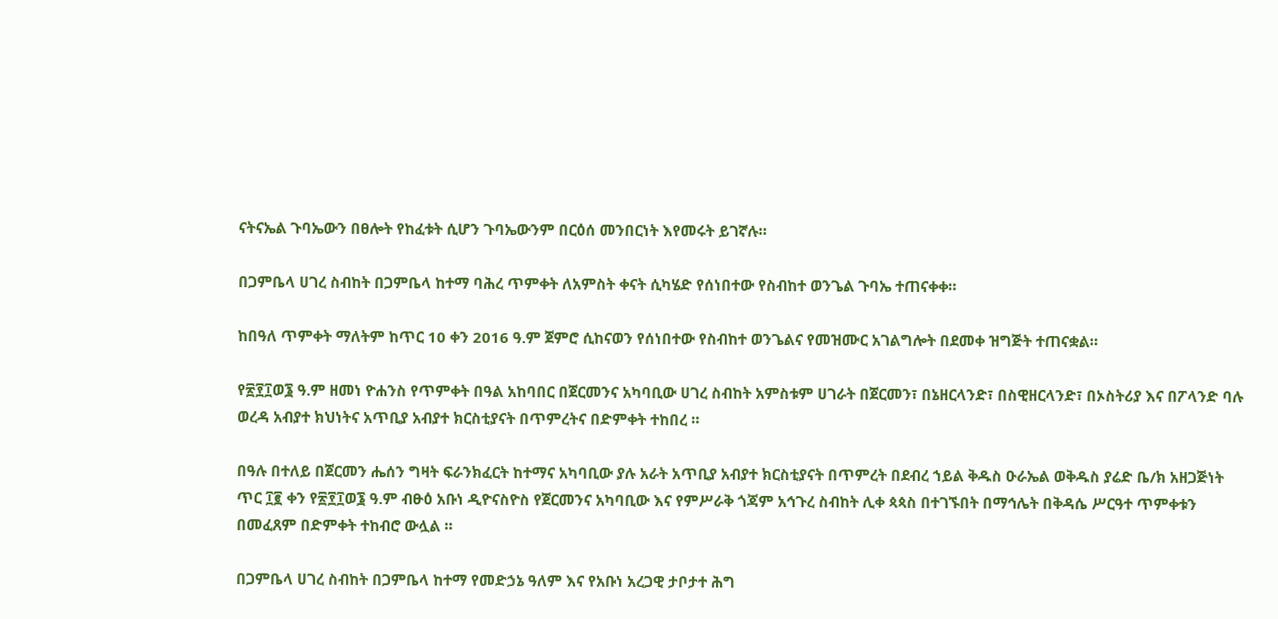ናትናኤል ጉባኤውን በፀሎት የከፈቱት ሲሆን ጉባኤውንም በርዕሰ መንበርነት እየመሩት ይገኛሉ።

በጋምቤላ ሀገረ ስብከት በጋምቤላ ከተማ ባሕረ ጥምቀት ለአምስት ቀናት ሲካሄድ የሰነበተው የስብከተ ወንጌል ጉባኤ ተጠናቀቀ።

ከበዓለ ጥምቀት ማለትም ከጥር 10 ቀን 2016 ዓ.ም ጀምሮ ሲከናወን የሰነበተው የስብከተ ወንጌልና የመዝሙር አገልግሎት በደመቀ ዝግጅት ተጠናቋል።

የ፳፻፲ወ፮ ዓ.ም ዘመነ ዮሐንስ የጥምቀት በዓል አከባበር በጀርመንና አካባቢው ሀገረ ስብከት አምስቱም ሀገራት በጀርመን፣ በኔዘርላንድ፣ በስዊዘርላንድ፣ በኦስትሪያ እና በፖላንድ ባሉ ወረዳ አብያተ ክህነትና አጥቢያ አብያተ ክርስቲያናት በጥምረትና በድምቀት ተከበረ ።

በዓሉ በተለይ በጀርመን ሔሰን ግዛት ፍራንክፈርት ከተማና አካባቢው ያሉ አራት አጥቢያ አብያተ ክርስቲያናት በጥምረት በደብረ ኀይል ቅዱስ ዑራኤል ወቅዱስ ያሬድ ቤ/ክ አዘጋጅነት ጥር ፲፪ ቀን የ፳፻፲ወ፮ ዓ.ም ብፁዕ አቡነ ዲዮናስዮስ የጀርመንና አካባቢው እና የምሥራቅ ጎጃም አኅጉረ ስብከት ሊቀ ጳጳስ በተገኙበት በማኅሌት በቅዳሴ ሥርዓተ ጥምቀቱን በመፈጸም በድምቀት ተከብሮ ውሏል ።

በጋምቤላ ሀገረ ስብከት በጋምቤላ ከተማ የመድኃኔ ዓለም እና የአቡነ አረጋዊ ታቦታተ ሕግ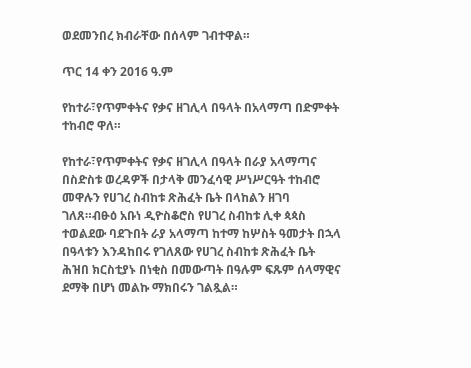ወደመንበረ ክብራቸው በሰላም ገብተዋል።

ጥር 14 ቀን 2016 ዓ.ም

የከተራ፣የጥምቀትና የቃና ዘገሊላ በዓላት በአላማጣ በድምቀት ተከብሮ ዋለ።

የከተራ፣የጥምቀትና የቃና ዘገሊላ በዓላት በራያ አላማጣና በስድስቱ ወረዳዎች በታላቅ መንፈሳዊ ሥነሥርዓት ተከብሮ መዋሉን የሀገረ ስብከቱ ጽሕፈት ቤት በላከልን ዘገባ ገለጸ።ብፁዕ አቡነ ዲዮስቆሮስ የሀገረ ስብከቱ ሊቀ ጳጳስ ተወልደው ባደጉበት ራያ አላማጣ ከተማ ከሦስት ዓመታት በኋላ በዓላቱን እንዳከበሩ የገለጸው የሀገረ ስብከቱ ጽሕፈት ቤት ሕዝበ ክርስቲያኑ በነቂስ በመውጣት በዓሉም ፍጹም ሰላማዊና ደማቅ በሆነ መልኩ ማክበሩን ገልጿል።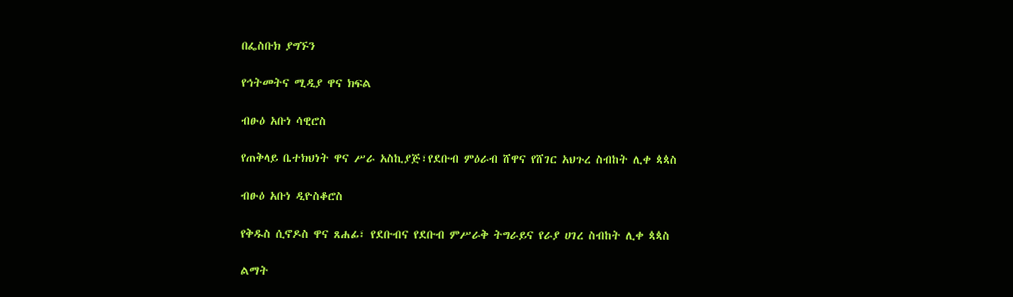በፌስቡክ ያግኙን

የኅትመትና ሚዲያ ዋና ክፍል

ብፁዕ አቡነ ሳዊሮስ

የጠቅላይ ቤተክህነት ዋና ሥራ አስኪያጅ፣የደቡብ ምዕራብ ሸዋና የሸገር አህጉረ ስብከት ሊቀ ጳጳስ

ብፁዕ አቡነ ዲዮስቆሮስ

የቅዱስ ሲኖዶስ ዋና ጸሐፊ፣ የደቡብና የደቡብ ምሥራቅ ትግራይና የራያ ሀገረ ስብከት ሊቀ ጳጳስ

ልማት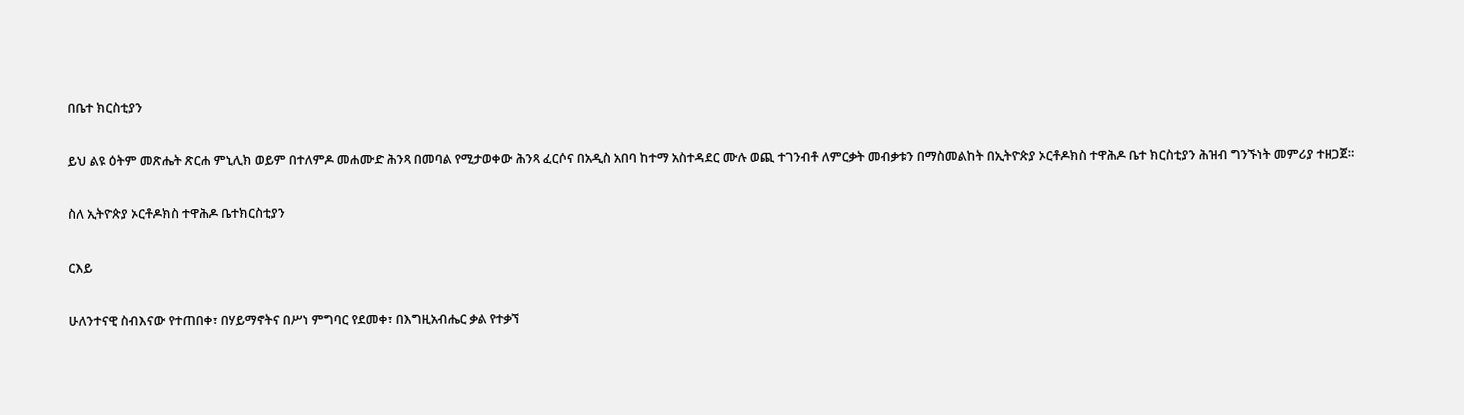በቤተ ክርስቲያን

ይህ ልዩ ዕትም መጽሔት ጽርሐ ምኒሊክ ወይም በተለምዶ መሐሙድ ሕንጻ በመባል የሚታወቀው ሕንጻ ፈርሶና በአዲስ አበባ ከተማ አስተዳደር ሙሉ ወጪ ተገንብቶ ለምርቃት መብቃቱን በማስመልከት በኢትዮጵያ ኦርቶዶክስ ተዋሕዶ ቤተ ክርስቲያን ሕዝብ ግንኙነት መምሪያ ተዘጋጀ።

ስለ ኢትዮጵያ ኦርቶዶክስ ተዋሕዶ ቤተክርስቲያን

ርእይ

ሁለንተናዊ ስብእናው የተጠበቀ፣ በሃይማኖትና በሥነ ምግባር የደመቀ፣ በእግዚአብሔር ቃል የተቃኘ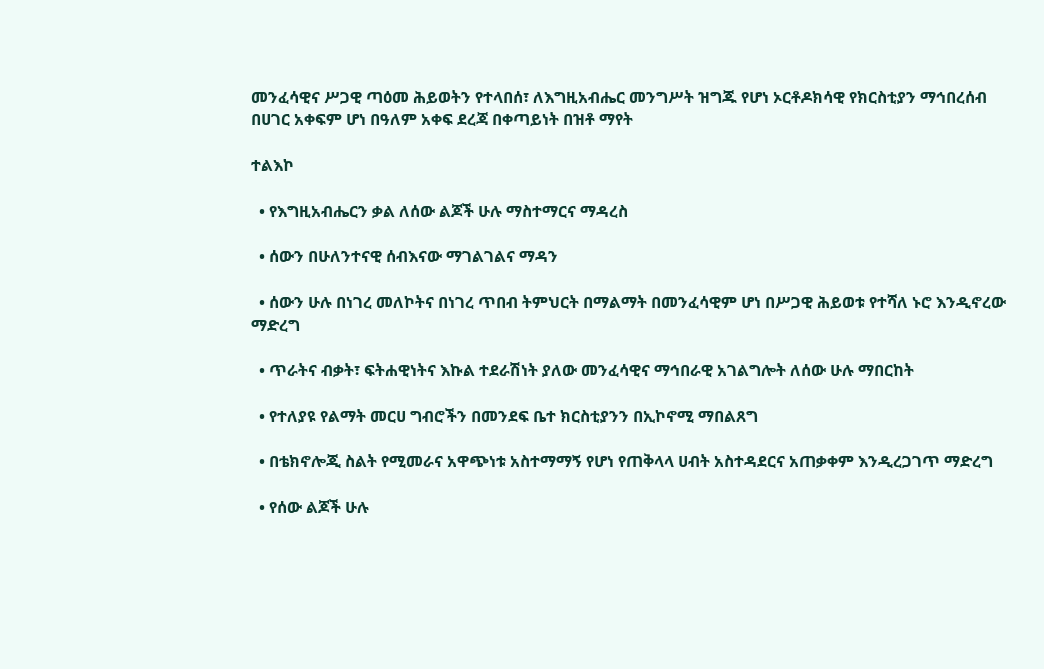መንፈሳዊና ሥጋዊ ጣዕመ ሕይወትን የተላበሰ፣ ለእግዚአብሔር መንግሥት ዝግጁ የሆነ ኦርቶዶክሳዊ የክርስቲያን ማኅበረሰብ በሀገር አቀፍም ሆነ በዓለም አቀፍ ደረጃ በቀጣይነት በዝቶ ማየት

ተልእኮ

  • የእግዚአብሔርን ቃል ለሰው ልጆች ሁሉ ማስተማርና ማዳረስ

  • ሰውን በሁለንተናዊ ሰብእናው ማገልገልና ማዳን

  • ሰውን ሁሉ በነገረ መለኮትና በነገረ ጥበብ ትምህርት በማልማት በመንፈሳዊም ሆነ በሥጋዊ ሕይወቱ የተሻለ ኑሮ እንዲኖረው ማድረግ

  • ጥራትና ብቃት፣ ፍትሐዊነትና እኩል ተደራሽነት ያለው መንፈሳዊና ማኅበራዊ አገልግሎት ለሰው ሁሉ ማበርከት

  • የተለያዩ የልማት መርሀ ግብሮችን በመንደፍ ቤተ ክርስቲያንን በኢኮኖሚ ማበልጸግ

  • በቴክኖሎጂ ስልት የሚመራና አዋጭነቱ አስተማማኝ የሆነ የጠቅላላ ሀብት አስተዳደርና አጠቃቀም እንዲረጋገጥ ማድረግ

  • የሰው ልጆች ሁሉ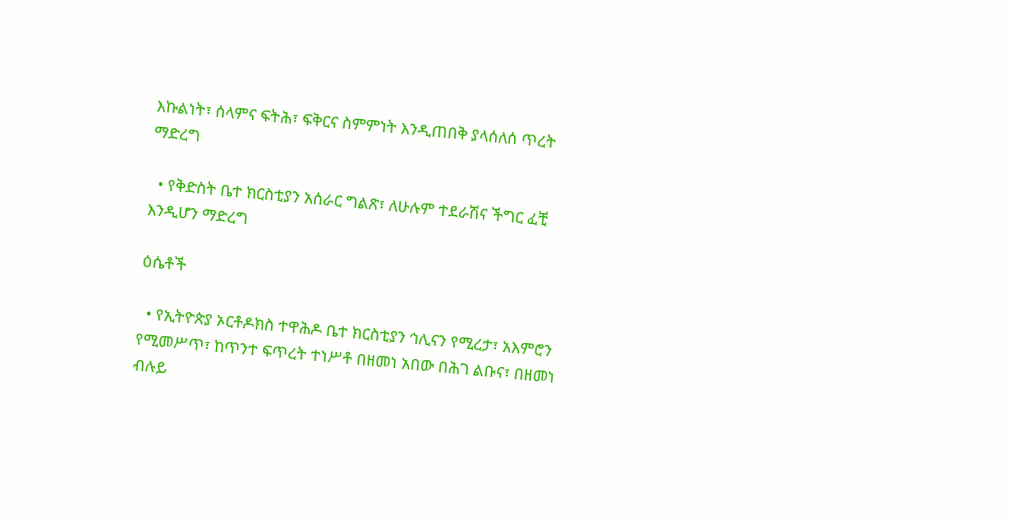እኩልነት፣ ሰላምና ፍትሕ፣ ፍቅርና ስምምነት እንዲጠበቅ ያላሰለሰ ጥረት ማድረግ

  • የቅድስት ቤተ ክርስቲያን አሰራር ግልጽ፣ ለሁሉም ተደራሽና ችግር ፈቺ እንዲሆን ማድረግ

ዕሴቶች

  • የኢትዮጵያ ኦርቶዶክስ ተዋሕዶ ቤተ ክርስቲያን ኅሊናን የሚረታ፣ አእምሮን የሚመሥጥ፣ ከጥንተ ፍጥረት ተነሥቶ በዘመነ አበው በሕገ ልቡና፣ በዘመነ ብሉይ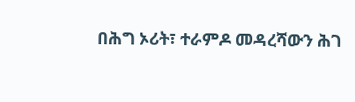በሕግ ኦሪት፣ ተራምዶ መዳረሻውን ሕገ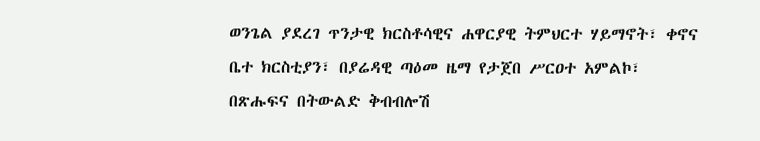ወንጌል ያደረገ ጥንታዊ ክርስቶሳዊና ሐዋርያዊ ትምህርተ ሃይማኖት፣ ቀኖና ቤተ ክርስቲያን፣ በያሬዳዊ ጣዕመ ዜማ የታጀበ ሥርዐተ አምልኮ፣ በጽሑፍና በትውልድ ቅብብሎሽ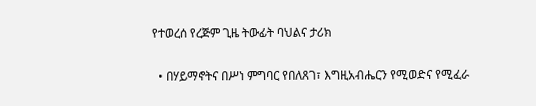የተወረሰ የረጅም ጊዜ ትውፊት ባህልና ታሪክ

  • በሃይማኖትና በሥነ ምግባር የበለጸገ፣ እግዚአብሔርን የሚወድና የሚፈራ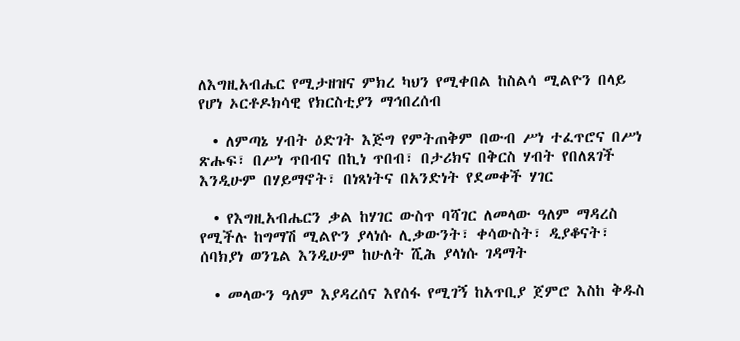ለእግዚአብሔር የሚታዘዝና ምክረ ካህን የሚቀበል ከስልሳ ሚልዮን በላይ የሆነ ኦርቶዶክሳዊ የክርስቲያን ማኅበረሰብ

  • ለምጣኔ ሃብት ዕድገት እጅግ የምትጠቅም በውብ ሥነ ተፈጥሮና በሥነ ጽሑፍ፣ በሥነ ጥበብና በኪነ ጥበብ፣ በታሪክና በቅርስ ሃብት የበለጸገች እንዲሁም በሃይማኖት፣ በነጻነትና በአንድነት የደመቀች ሃገር

  • የእግዚአብሔርን ቃል ከሃገር ውስጥ ባሻገር ለመላው ዓለም ማዳረስ የሚችሉ ከግማሽ ሚልዮን ያላነሱ ሊቃውንት፣ ቀሳውስት፣ ዲያቆናት፣ ሰባክያነ ወንጌል እንዲሁም ከሁለት ሺሕ ያላነሱ ገዳማት

  • መላውን ዓለም እያዳረሰና እየሰፋ የሚገኝ ከአጥቢያ ጀምሮ እስከ ቅዱስ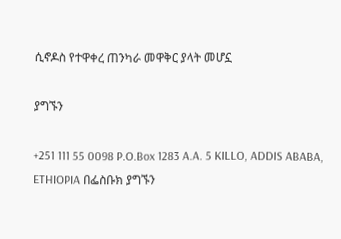ሲኖዶስ የተዋቀረ ጠንካራ መዋቅር ያላት መሆኗ

ያግኙን

+251 111 55 0098 P.O.Box 1283 A.A. 5 KILLO, ADDIS ABABA, ETHIOPIA በፌስቡክ ያግኙን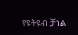የዩትዩብ ቻነል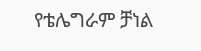የቴሌግራም ቻነል